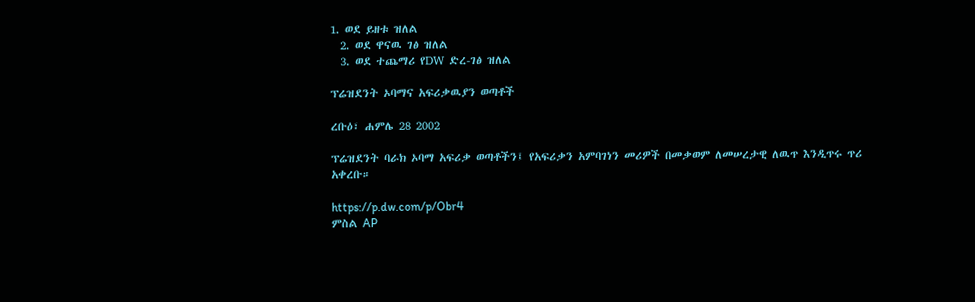1. ወደ ይዘቱ ዝለል
  2. ወደ ዋናዉ ገፅ ዝለል
  3. ወደ ተጨማሪ የDW ድረ-ገፅ ዝለል

ፕሬዝደንት ኦባማና አፍሪቃዉያን ወጣቶች

ረቡዕ፣ ሐምሌ 28 2002

ፕሬዝደንት ባራክ ኦባማ አፍሪቃ ወጣቶችን፤ የአፍሪቃን አምባገነን መሪዎች በመቃወም ለመሠረታዊ ለዉጥ እንዲጥሩ ጥሪ አቀረቡ።

https://p.dw.com/p/Obr4
ምስል AP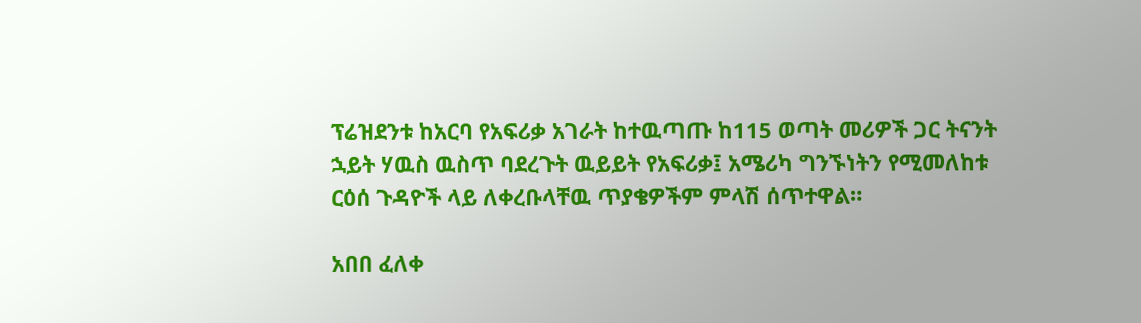ፕሬዝደንቱ ከአርባ የአፍሪቃ አገራት ከተዉጣጡ ከ115 ወጣት መሪዎች ጋር ትናንት ኋይት ሃዉስ ዉስጥ ባደረጉት ዉይይት የአፍሪቃ፤ አሜሪካ ግንኙነትን የሚመለከቱ ርዕሰ ጉዳዮች ላይ ለቀረቡላቸዉ ጥያቄዎችም ምላሽ ሰጥተዋል።

አበበ ፈለቀ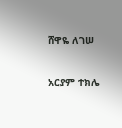ሸዋዬ ለገሠ

አርያም ተክሌ